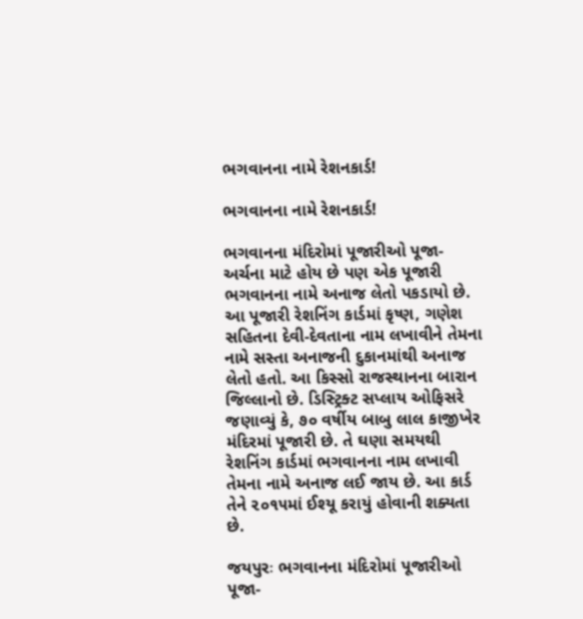ભગવાનના નામે રેશનકાર્ડ!

ભગવાનના નામે રેશનકાર્ડ!

ભગવાનના મંદિરોમાં પૂજારીઓ પૂજા-અર્ચના માટે હોય છે પણ એક પૂજારી ભગવાનના નામે અનાજ લેતો પકડાયો છે. આ પૂજારી રેશનિંગ કાર્ડમાં કૃષ્ણ, ગણેશ સહિતના દેવી-દેવતાના નામ લખાવીને તેમના નામે સસ્તા અનાજની દુકાનમાંથી અનાજ લેતો હતો. આ કિસ્સો રાજસ્થાનના બારાન જિલ્લાનો છે. ડિસ્ટ્રિક્ટ સપ્લાય ઓફિસરે જણાવ્યું કે, ૭૦ વર્ષીય બાબુ લાલ કાજીખેર મંદિરમાં પૂજારી છે. તે ઘણા સમયથી રેશનિંગ કાર્ડમાં ભગવાનના નામ લખાવી તેમના નામે અનાજ લઈ જાય છે. આ કાર્ડ તેને ૨૦૧૫માં ઈશ્યૂ કરાયું હોવાની શક્યતા છે.

જયપુરઃ ભગવાનના મંદિરોમાં પૂજારીઓ પૂજા-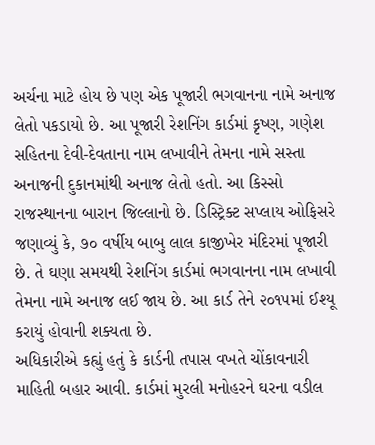અર્ચના માટે હોય છે પણ એક પૂજારી ભગવાનના નામે અનાજ લેતો પકડાયો છે. આ પૂજારી રેશનિંગ કાર્ડમાં કૃષ્ણ, ગણેશ સહિતના દેવી-દેવતાના નામ લખાવીને તેમના નામે સસ્તા અનાજની દુકાનમાંથી અનાજ લેતો હતો. આ કિસ્સો રાજસ્થાનના બારાન જિલ્લાનો છે. ડિસ્ટ્રિક્ટ સપ્લાય ઓફિસરે જણાવ્યું કે, ૭૦ વર્ષીય બાબુ લાલ કાજીખેર મંદિરમાં પૂજારી છે. તે ઘણા સમયથી રેશનિંગ કાર્ડમાં ભગવાનના નામ લખાવી તેમના નામે અનાજ લઈ જાય છે. આ કાર્ડ તેને ૨૦૧૫માં ઈશ્યૂ કરાયું હોવાની શક્યતા છે.
અધિકારીએ કહ્યું હતું કે કાર્ડની તપાસ વખતે ચોંકાવનારી માહિતી બહાર આવી. કાર્ડમાં મુરલી મનોહરને ઘરના વડીલ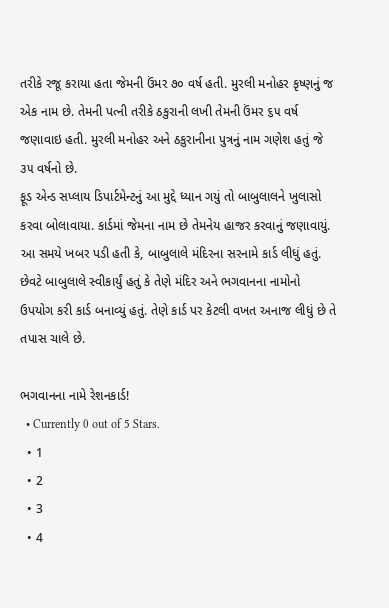તરીકે રજૂ કરાયા હતા જેમની ઉંમર ૭૦ વર્ષ હતી. મુરલી મનોહર કૃષ્ણનું જ એક નામ છે. તેમની પત્ની તરીકે ઠકુરાની લખી તેમની ઉંમર ૬૫ વર્ષ જણાવાઇ હતી. મુરલી મનોહર અને ઠકુરાનીના પુત્રનું નામ ગણેશ હતું જે ૩૫ વર્ષનો છે.
ફૂડ એન્ડ સપ્લાય ડિપાર્ટમેન્ટનું આ મુદ્દે ધ્યાન ગયું તો બાબુલાલને ખુલાસો કરવા બોલાવાયા. કાર્ડમાં જેમના નામ છે તેમનેય હાજર કરવાનું જણાવાયું. આ સમયે ખબર પડી હતી કે, બાબુલાલે મંદિરના સરનામે કાર્ડ લીધું હતું. છેવટે બાબુલાલે સ્વીકાર્યું હતું કે તેણે મંદિર અને ભગવાનના નામોનો ઉપયોગ કરી કાર્ડ બનાવ્યું હતું. તેણે કાર્ડ પર કેટલી વખત અનાજ લીધું છે તે તપાસ ચાલે છે.

ભગવાનના નામે રેશનકાર્ડ!
  • Currently 0 out of 5 Stars.
  • 1
  • 2
  • 3
  • 4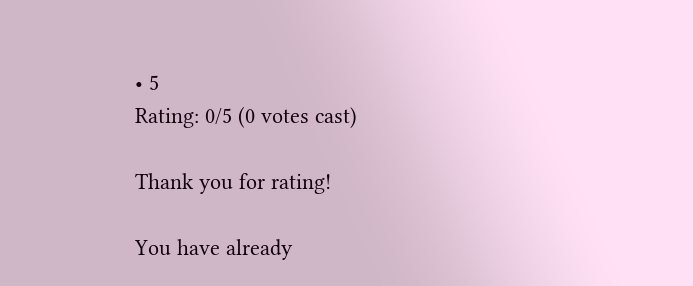• 5
Rating: 0/5 (0 votes cast)

Thank you for rating!

You have already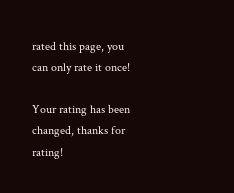rated this page, you can only rate it once!

Your rating has been changed, thanks for rating!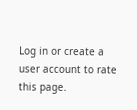Log in or create a user account to rate this page.